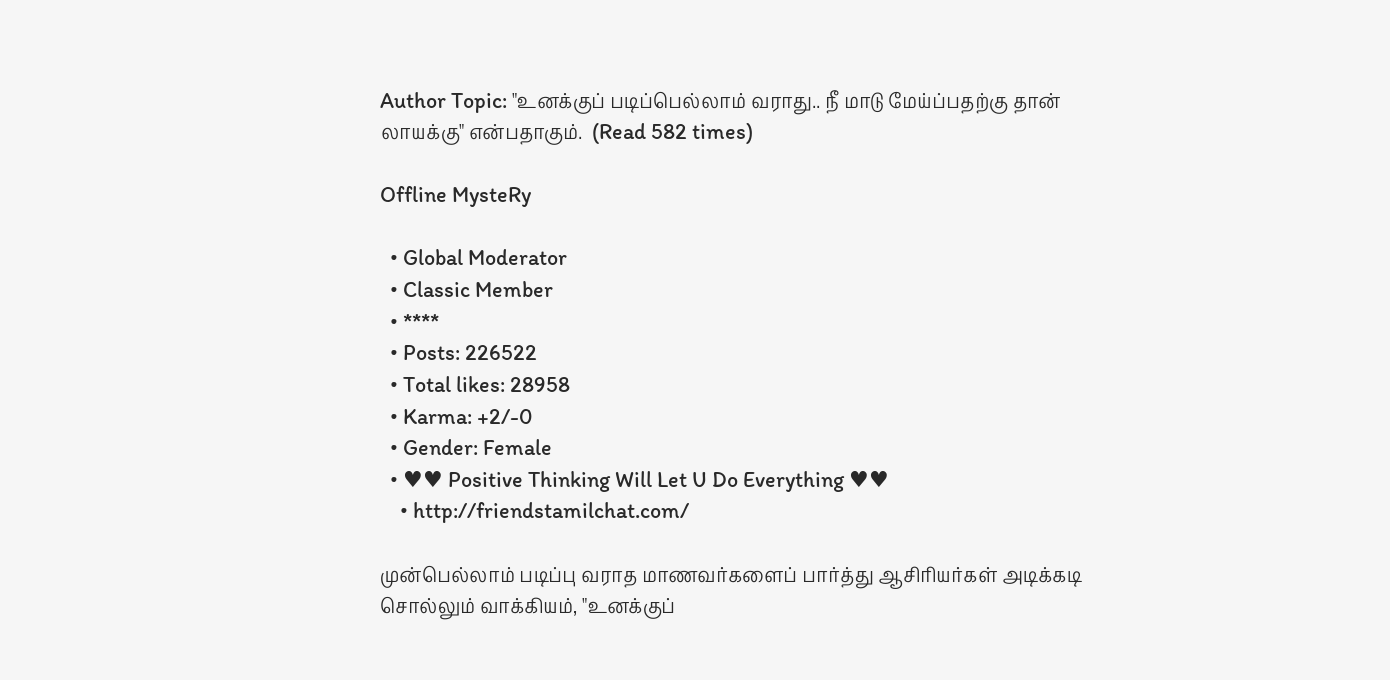Author Topic: "உனக்குப் படிப்பெல்லாம் வராது.. நீ மாடு மேய்ப்பதற்கு தான் லாயக்கு" என்பதாகும்.  (Read 582 times)

Offline MysteRy

  • Global Moderator
  • Classic Member
  • ****
  • Posts: 226522
  • Total likes: 28958
  • Karma: +2/-0
  • Gender: Female
  • ♥♥ Positive Thinking Will Let U Do Everything ♥♥
    • http://friendstamilchat.com/

முன்பெல்லாம் படிப்பு வராத மாணவர்களைப் பார்த்து ஆசிரியர்கள் அடிக்கடி சொல்லும் வாக்கியம், "உனக்குப்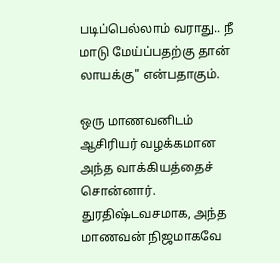படிப்பெல்லாம் வராது.. நீ மாடு மேய்ப்பதற்கு தான் லாயக்கு" என்பதாகும்.

ஒரு மாணவனிடம் ஆசிரியர் வழக்கமான அந்த வாக்கியத்தைச் சொன்னார். துரதிஷ்டவசமாக, அந்த மாணவன் நிஜமாகவே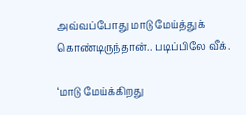அவ்வப்போது மாடு மேய்த்துக் கொண்டிருந்தான்.. படிப்பிலே வீக்.

‘மாடு மேய்க்கிறது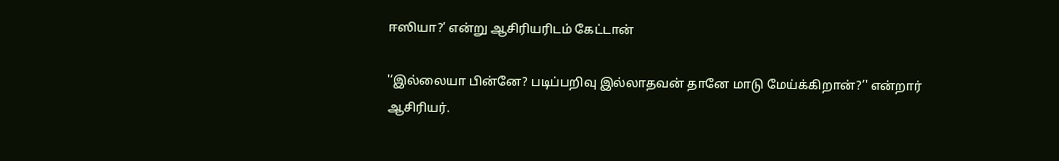ஈஸியா?’ என்று ஆசிரியரிடம் கேட்டான்

'‘இல்லையா பின்னே? படிப்பறிவு இல்லாதவன் தானே மாடு மேய்க்கிறான்?’' என்றார் ஆசிரியர்.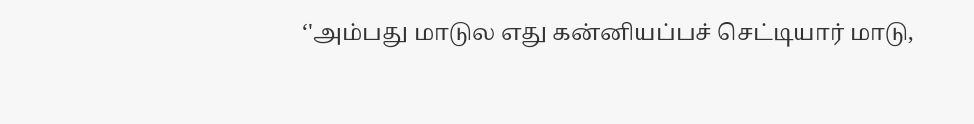‘'அம்பது மாடுல எது கன்னியப்பச் செட்டியார் மாடு,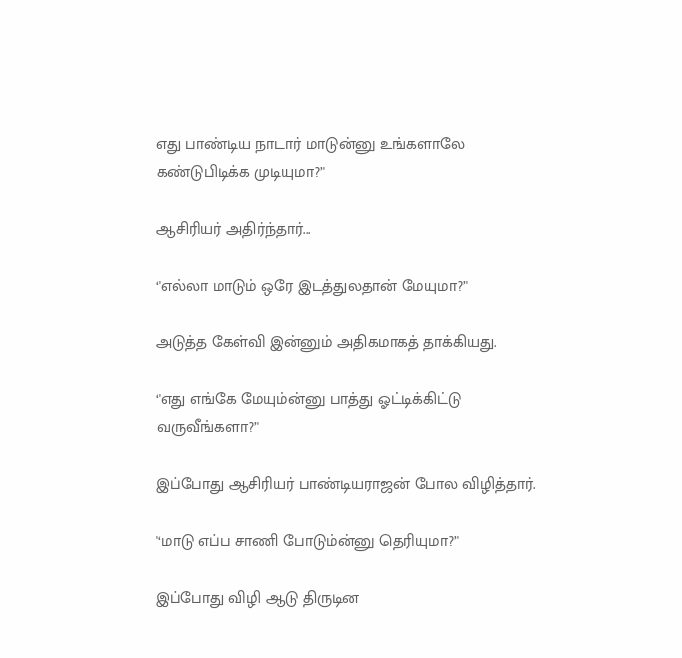எது பாண்டிய நாடார் மாடுன்னு உங்களாலே கண்டுபிடிக்க முடியுமா?’'

ஆசிரியர் அதிர்ந்தார்...

‘'எல்லா மாடும் ஒரே இடத்துலதான் மேயுமா?’'

அடுத்த கேள்வி இன்னும் அதிகமாகத் தாக்கியது.

‘'எது எங்கே மேயும்ன்னு பாத்து ஓட்டிக்கிட்டு வருவீங்களா?’'

இப்போது ஆசிரியர் பாண்டியராஜன் போல விழித்தார்.

'‘மாடு எப்ப சாணி போடும்ன்னு தெரியுமா?’'

இப்போது விழி ஆடு திருடின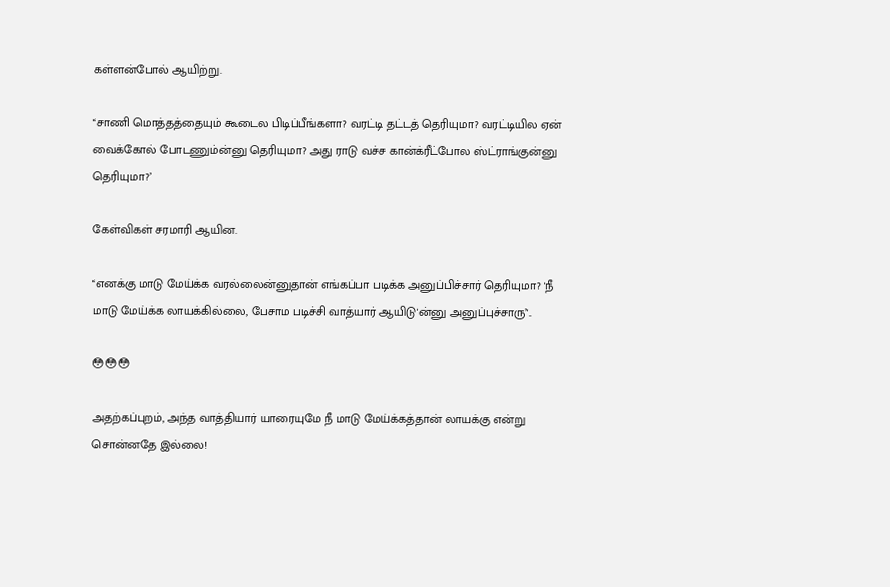கள்ளன்போல் ஆயிற்று.

'‘சாணி மொத்தத்தையும் கூடைல பிடிப்பீங்களா? வரட்டி தட்டத் தெரியுமா? வரட்டியில ஏன் வைக்கோல் போடணும்ன்னு தெரியுமா? அது ராடு வச்ச கான்க்ரீட்போல ஸ்ட்ராங்குன்னு தெரியுமா?’

கேள்விகள் சரமாரி ஆயின.

'‘எனக்கு மாடு மேய்க்க வரல்லைன்னுதான் எங்கப்பா படிக்க அனுப்பிச்சார் தெரியுமா? 'நீ மாடு மேய்க்க லாயக்கில்லை, பேசாம படிச்சி வாத்யார் ஆயிடு'ன்னு அனுப்புச்சாரு’'..

😳😳😳

அதற்கப்புறம், அந்த வாத்தியார் யாரையுமே நீ மாடு மேய்க்கத்தான் லாயக்கு என்று சொன்னதே இல்லை!